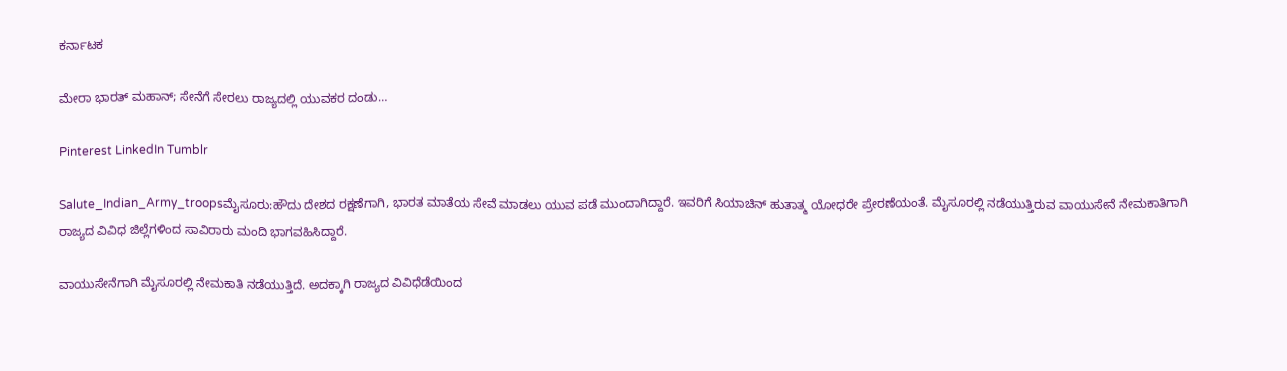ಕರ್ನಾಟಕ

ಮೇರಾ ಭಾರತ್ ಮಹಾನ್; ಸೇನೆಗೆ ಸೇರಲು ರಾಜ್ಯದಲ್ಲಿ ಯುವಕರ ದಂಡು…

Pinterest LinkedIn Tumblr

Salute_Indian_Army_troopsಮೈಸೂರು:ಹೌದು ದೇಶದ ರಕ್ಷಣೆಗಾಗಿ, ಭಾರತ ಮಾತೆಯ ಸೇವೆ ಮಾಡಲು ಯುವ ಪಡೆ ಮುಂದಾಗಿದ್ದಾರೆ. ಇವರಿಗೆ ಸಿಯಾಚಿನ್ ಹುತಾತ್ಮ ಯೋಧರೇ ಪ್ರೇರಣೆಯಂತೆ. ಮೈಸೂರಲ್ಲಿ ನಡೆಯುತ್ತಿರುವ ವಾಯುಸೇನೆ ನೇಮಕಾತಿಗಾಗಿ ರಾಜ್ಯದ ವಿವಿಧ ಜಿಲ್ಲೆಗಳಿಂದ ಸಾವಿರಾರು ಮಂದಿ ಭಾಗವಹಿಸಿದ್ದಾರೆ.

ವಾಯುಸೇನೆಗಾಗಿ ಮೈಸೂರಲ್ಲಿ ನೇಮಕಾತಿ ನಡೆಯುತ್ತಿದೆ. ಅದಕ್ಕಾಗಿ ರಾಜ್ಯದ ವಿವಿಧೆಡೆಯಿಂದ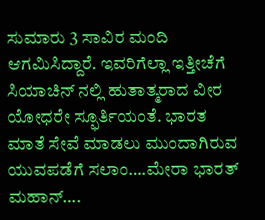ಸುಮಾರು 3 ಸಾವಿರ ಮಂದಿ ಆಗಮಿಸಿದ್ದಾರೆ. ಇವರಿಗೆಲ್ಲಾ ಇತ್ತೀಚೆಗೆ ಸಿಯಾಚಿನ್ ನಲ್ಲಿ ಹುತಾತ್ಮರಾದ ವೀರ ಯೋಧರೇ ಸ್ಫೂರ್ತಿಯಂತೆ. ಭಾರತ ಮಾತೆ ಸೇವೆ ಮಾಡಲು ಮುಂದಾಗಿರುವ ಯುವಪಡೆಗೆ ಸಲಾಂ….ಮೇರಾ ಭಾರತ್ ಮಹಾನ್….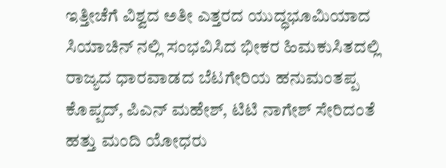ಇತ್ತೀಚೆಗೆ ವಿಶ್ವದ ಅತೀ ಎತ್ತರದ ಯುದ್ಧಭೂಮಿಯಾದ ಸಿಯಾಚಿನ್ ನಲ್ಲಿ ಸಂಭವಿಸಿದ ಭೀಕರ ಹಿಮಕುಸಿತದಲ್ಲಿ ರಾಜ್ಯದ ಧಾರವಾಡದ ಬೆಟಗೇರಿಯ ಹನುಮಂತಪ್ಪ ಕೊಪ್ಪದ್, ಪಿಎನ್ ಮಹೇಶ್, ಟಿಟಿ ನಾಗೇಶ್ ಸೇರಿದಂತೆ ಹತ್ತು ಮಂದಿ ಯೋಧರು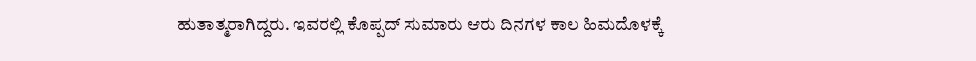ಹುತಾತ್ಮರಾಗಿದ್ದರು. ಇವರಲ್ಲಿ ಕೊಪ್ಪದ್ ಸುಮಾರು ಆರು ದಿನಗಳ ಕಾಲ ಹಿಮದೊಳಕ್ಕೆ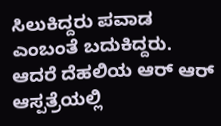ಸಿಲುಕಿದ್ದರು ಪವಾಡ ಎಂಬಂತೆ ಬದುಕಿದ್ದರು. ಆದರೆ ದೆಹಲಿಯ ಆರ್ ಆರ್ ಆಸ್ಪತ್ರೆಯಲ್ಲಿ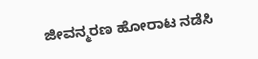ಜೀವನ್ಮರಣ ಹೋರಾಟ ನಡೆಸಿ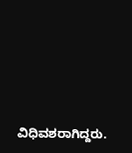ವಿಧಿವಶರಾಗಿದ್ದರು.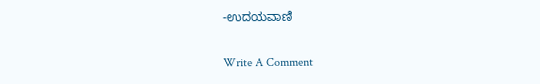-ಉದಯವಾಣಿ

Write A Comment